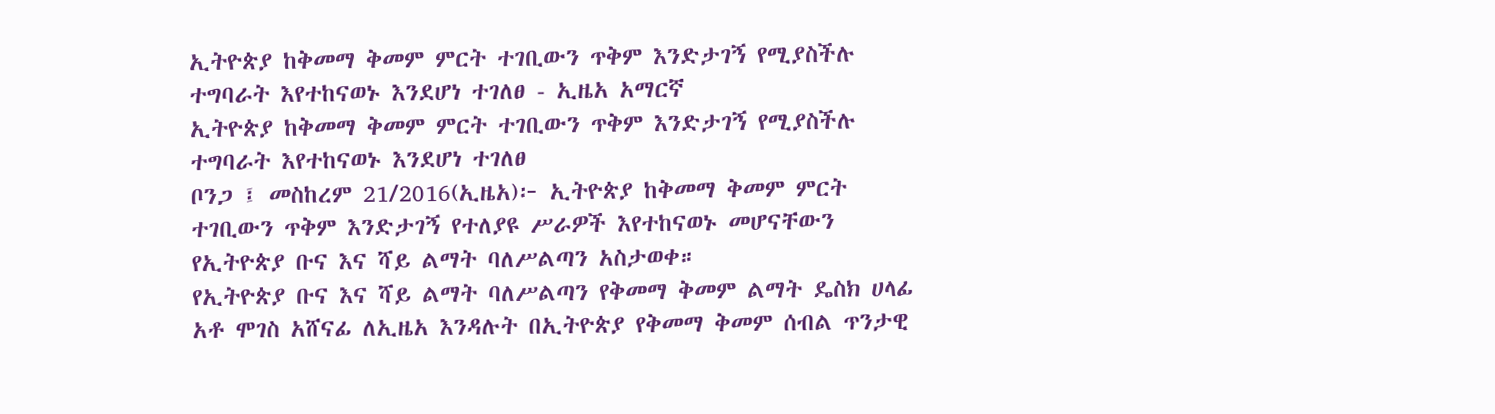ኢትዮጵያ ከቅመማ ቅመም ምርት ተገቢውን ጥቅም እንድታገኝ የሚያስችሉ ተግባራት እየተከናወኑ እንደሆነ ተገለፀ - ኢዜአ አማርኛ
ኢትዮጵያ ከቅመማ ቅመም ምርት ተገቢውን ጥቅም እንድታገኝ የሚያስችሉ ተግባራት እየተከናወኑ እንደሆነ ተገለፀ
ቦንጋ ፤ መስከረም 21/2016(ኢዜአ)፦ ኢትዮጵያ ከቅመማ ቅመም ምርት ተገቢውን ጥቅም እንድታገኝ የተለያዩ ሥራዎች እየተከናወኑ መሆናቸውን የኢትዮጵያ ቡና እና ሻይ ልማት ባለሥልጣን አስታወቀ።
የኢትዮጵያ ቡና እና ሻይ ልማት ባለሥልጣን የቅመማ ቅመም ልማት ዴስክ ሀላፊ አቶ ሞገስ አሸናፊ ለኢዜአ እንዳሉት በኢትዮጵያ የቅመማ ቅመም ሰብል ጥንታዊ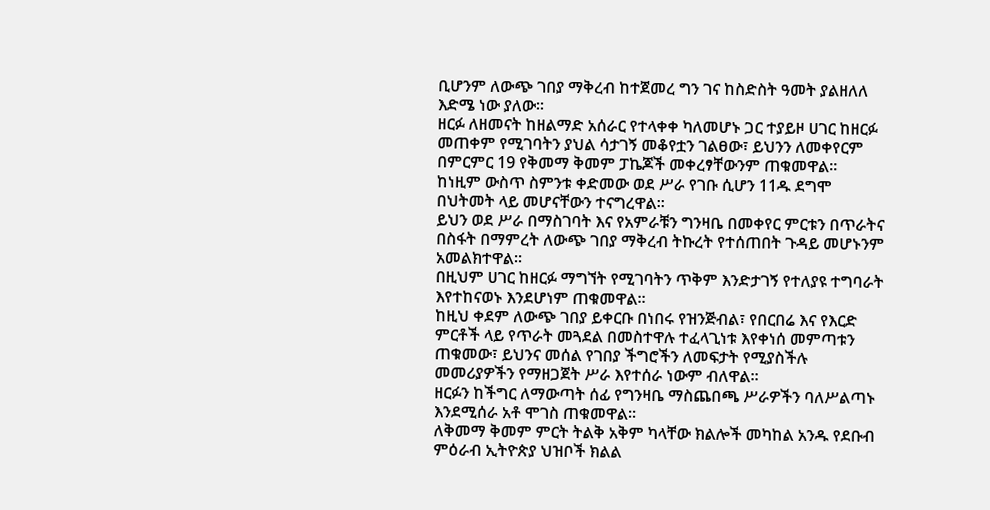ቢሆንም ለውጭ ገበያ ማቅረብ ከተጀመረ ግን ገና ከስድስት ዓመት ያልዘለለ እድሜ ነው ያለው።
ዘርፉ ለዘመናት ከዘልማድ አሰራር የተላቀቀ ካለመሆኑ ጋር ተያይዞ ሀገር ከዘርፉ መጠቀም የሚገባትን ያህል ሳታገኝ መቆየቷን ገልፀው፣ ይህንን ለመቀየርም በምርምር 19 የቅመማ ቅመም ፓኬጆች መቀረፃቸውንም ጠቁመዋል።
ከነዚም ውስጥ ስምንቱ ቀድመው ወደ ሥራ የገቡ ሲሆን 11ዱ ደግሞ በህትመት ላይ መሆናቸውን ተናግረዋል።
ይህን ወደ ሥራ በማስገባት እና የአምራቹን ግንዛቤ በመቀየር ምርቱን በጥራትና በስፋት በማምረት ለውጭ ገበያ ማቅረብ ትኩረት የተሰጠበት ጉዳይ መሆኑንም አመልክተዋል።
በዚህም ሀገር ከዘርፉ ማግኘት የሚገባትን ጥቅም እንድታገኝ የተለያዩ ተግባራት እየተከናወኑ እንደሆነም ጠቁመዋል።
ከዚህ ቀደም ለውጭ ገበያ ይቀርቡ በነበሩ የዝንጅብል፣ የበርበሬ እና የእርድ ምርቶች ላይ የጥራት መጓደል በመስተዋሉ ተፈላጊነቱ እየቀነሰ መምጣቱን ጠቁመው፣ ይህንና መሰል የገበያ ችግሮችን ለመፍታት የሚያስችሉ መመሪያዎችን የማዘጋጀት ሥራ እየተሰራ ነውም ብለዋል።
ዘርፉን ከችግር ለማውጣት ሰፊ የግንዛቤ ማስጨበጫ ሥራዎችን ባለሥልጣኑ እንደሚሰራ አቶ ሞገስ ጠቁመዋል።
ለቅመማ ቅመም ምርት ትልቅ አቅም ካላቸው ክልሎች መካከል አንዱ የደቡብ ምዕራብ ኢትዮጵያ ህዝቦች ክልል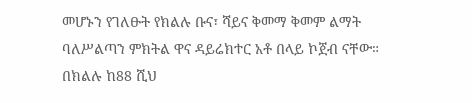መሆኑን የገለፁት የክልሉ ቡና፣ ሻይና ቅመማ ቅመም ልማት ባለሥልጣን ምክትል ዋና ዳይሬክተር አቶ በላይ ኮጀብ ናቸው።
በክልሉ ከ88 ሺህ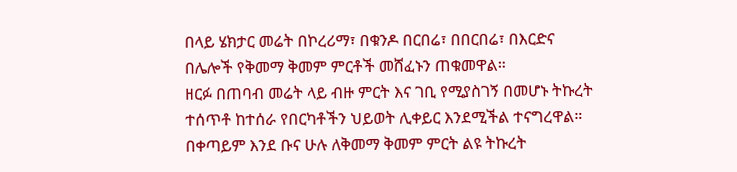በላይ ሄክታር መሬት በኮረሪማ፣ በቁንዶ በርበሬ፣ በበርበሬ፣ በእርድና በሌሎች የቅመማ ቅመም ምርቶች መሸፈኑን ጠቁመዋል።
ዘርፉ በጠባብ መሬት ላይ ብዙ ምርት እና ገቢ የሚያስገኝ በመሆኑ ትኩረት ተሰጥቶ ከተሰራ የበርካቶችን ህይወት ሊቀይር እንደሚችል ተናግረዋል።
በቀጣይም እንደ ቡና ሁሉ ለቅመማ ቅመም ምርት ልዩ ትኩረት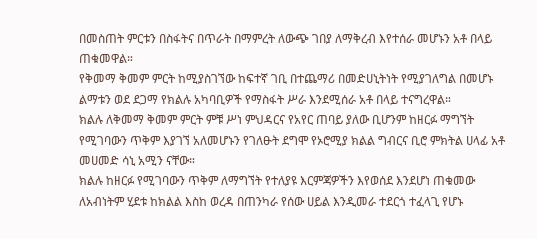በመስጠት ምርቱን በስፋትና በጥራት በማምረት ለውጭ ገበያ ለማቅረብ እየተሰራ መሆኑን አቶ በላይ ጠቁመዋል።
የቅመማ ቅመም ምርት ከሚያስገኘው ከፍተኛ ገቢ በተጨማሪ በመድሀኒትነት የሚያገለግል በመሆኑ ልማቱን ወደ ደጋማ የክልሉ አካባቢዎች የማስፋት ሥራ እንደሚሰራ አቶ በላይ ተናግረዋል።
ክልሉ ለቅመማ ቅመም ምርት ምቹ ሥነ ምህዳርና የአየር ጠባይ ያለው ቢሆንም ከዘርፉ ማግኘት የሚገባውን ጥቅም እያገኘ አለመሆኑን የገለፁት ደግሞ የኦሮሚያ ክልል ግብርና ቢሮ ምክትል ሀላፊ አቶ መሀመድ ሳኒ አሚን ናቸው።
ክልሉ ከዘርፉ የሚገባውን ጥቅም ለማግኘት የተለያዩ እርምጃዎችን እየወሰደ እንደሆነ ጠቁመው ለአብነትም ሂደቱ ከክልል እስከ ወረዳ በጠንካራ የሰው ሀይል እንዲመራ ተደርጎ ተፈላጊ የሆኑ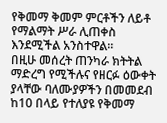የቅመማ ቅመም ምርቶችን ለይቶ የማልማት ሥራ ሊጠቀስ እንደሚችል አንስተዋል።
በዚሁ መሰረት ጠንካራ ክትትል ማድረግ የሚችሉና የዘርፉ ዕውቀት ያላቸው ባለሙያዎችን በመመደብ ከ10 በላይ የተለያዩ የቅመማ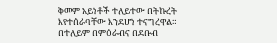ቅመም አይነቶች ተለይተው በትኩረት እየተሰራባቸው እንደሆነ ተናግረዋል።
በተለይም በምዕራብና በደቡብ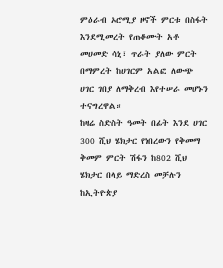ምዕራብ ኦሮሚያ ዞኖች ምርቱ በስፋት እንደሚመረት የጠቆሙት አቶ መሀመድ ሳኒ፣ ጥራት ያለው ምርት በማምረት ከሀገርም አልፎ ለውጭ ሀገር ገበያ ለማቅረብ እየተሠራ መሆኑን ተናግረዋል።
ከዛሬ ስድስት ዓመት በፊት እንደ ሀገር 300 ሺህ ሄክታር የነበረውን የቅመማ ቅመም ምርት ሽፋን ከ802 ሺህ ሄክታር በላይ ማድረስ መቻሉን ከኢትዮጵያ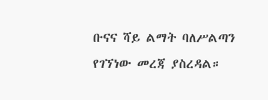ቡናና ሻይ ልማት ባለሥልጣን የገኘነው መረጃ ያስረዳል።